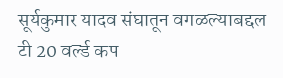सूर्यकुमार यादव संघातून वगळल्याबद्दल
टी 20 वर्ल्ड कप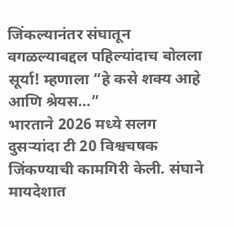जिंकल्यानंतर संघातून वगळल्याबद्दल पहिल्यांदाच बोलला सूर्या! म्हणाला “हे कसे शक्य आहे आणि श्रेयस…”
भारताने 2026 मध्ये सलग दुसऱ्यांदा टी 20 विश्वचषक जिंकण्याची कामगिरी केली. संघाने मायदेशात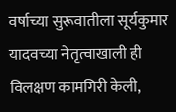वर्षाच्या सुरूवातीला सूर्यकुमार यादवच्या नेतृत्वाखाली ही विलक्षण कामगिरी केली,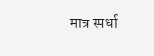मात्र स्पर्धा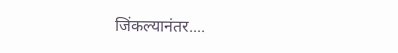जिंकल्यानंतर....